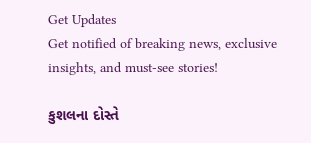Get Updates
Get notified of breaking news, exclusive insights, and must-see stories!

કુશલના દોસ્તે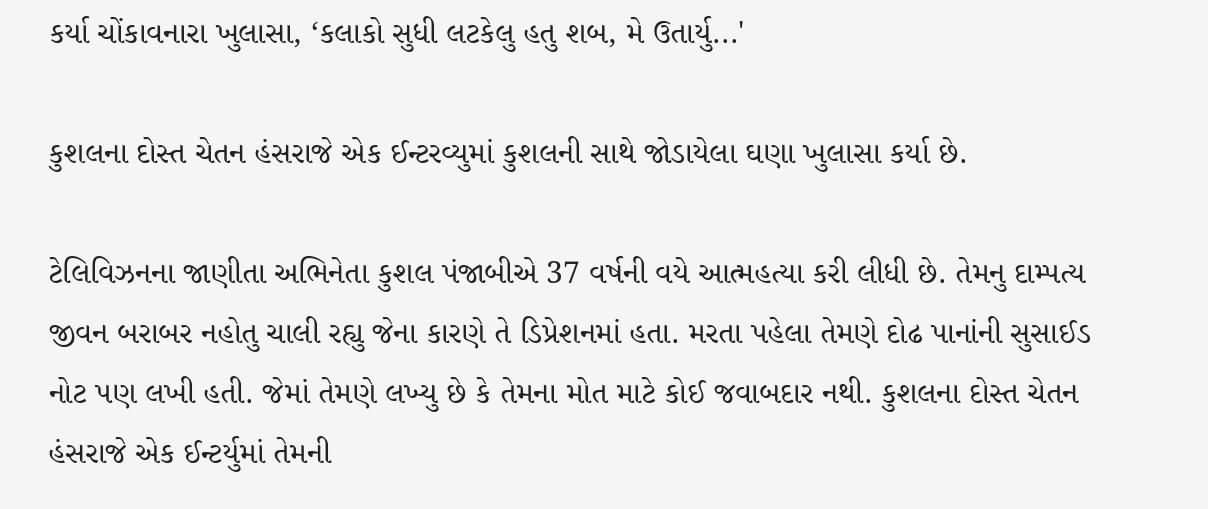કર્યા ચોંકાવનારા ખુલાસા, ‘કલાકો સુધી લટકેલુ હતુ શબ, મે ઉતાર્યુ...'

કુશલના દોસ્ત ચેતન હંસરાજે એક ઈન્ટરવ્યુમાં કુશલની સાથે જોડાયેલા ઘણા ખુલાસા કર્યા છે.

ટેલિવિઝનના જાણીતા અભિનેતા કુશલ પંજાબીએ 37 વર્ષની વયે આત્મહત્યા કરી લીધી છે. તેમનુ દામ્પત્ય જીવન બરાબર નહોતુ ચાલી રહ્યુ જેના કારણે તે ડિપ્રેશનમાં હતા. મરતા પહેલા તેમણે દોઢ પાનાંની સુસાઈડ નોટ પણ લખી હતી. જેમાં તેમણે લખ્યુ છે કે તેમના મોત માટે કોઈ જવાબદાર નથી. કુશલના દોસ્ત ચેતન હંસરાજે એક ઈન્ટર્યુમાં તેમની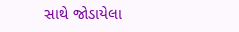સાથે જોડાયેલા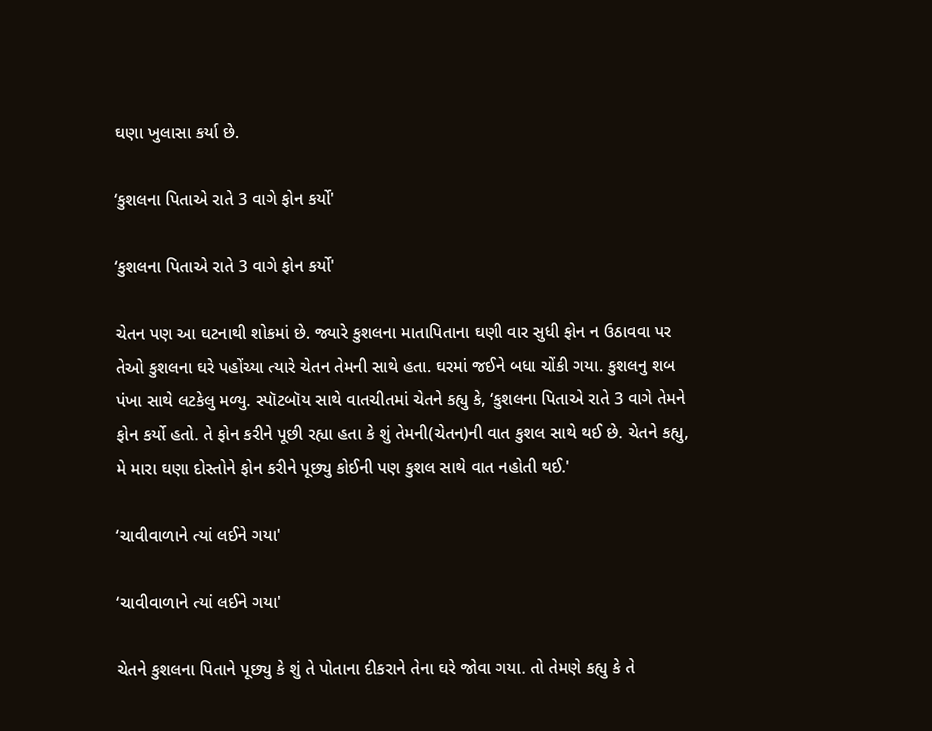ઘણા ખુલાસા કર્યા છે.

‘કુશલના પિતાએ રાતે 3 વાગે ફોન કર્યો'

‘કુશલના પિતાએ રાતે 3 વાગે ફોન કર્યો'

ચેતન પણ આ ઘટનાથી શોકમાં છે. જ્યારે કુશલના માતાપિતાના ઘણી વાર સુધી ફોન ન ઉઠાવવા પર તેઓ કુશલના ઘરે પહોંચ્યા ત્યારે ચેતન તેમની સાથે હતા. ઘરમાં જઈને બધા ચોંકી ગયા. કુશલનુ શબ પંખા સાથે લટકેલુ મળ્યુ. સ્પૉટબૉય સાથે વાતચીતમાં ચેતને કહ્યુ કે, ‘કુશલના પિતાએ રાતે 3 વાગે તેમને ફોન કર્યો હતો. તે ફોન કરીને પૂછી રહ્યા હતા કે શું તેમની(ચેતન)ની વાત કુશલ સાથે થઈ છે. ચેતને કહ્યુ, મે મારા ઘણા દોસ્તોને ફોન કરીને પૂછ્યુ કોઈની પણ કુશલ સાથે વાત નહોતી થઈ.'

‘ચાવીવાળાને ત્યાં લઈને ગયા'

‘ચાવીવાળાને ત્યાં લઈને ગયા'

ચેતને કુશલના પિતાને પૂછ્યુ કે શું તે પોતાના દીકરાને તેના ઘરે જોવા ગયા. તો તેમણે કહ્યુ કે તે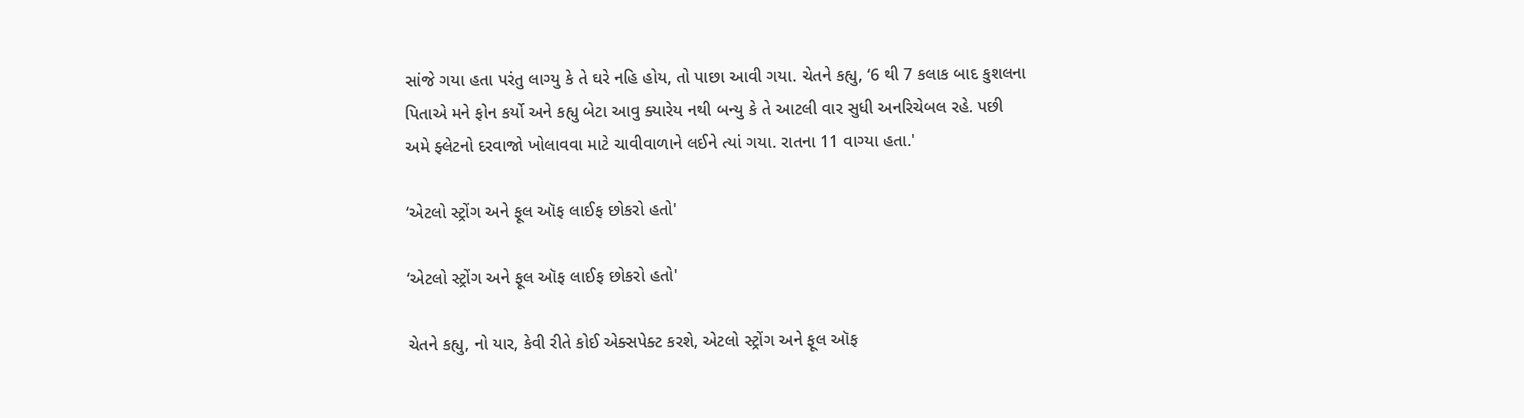સાંજે ગયા હતા પરંતુ લાગ્યુ કે તે ઘરે નહિ હોય, તો પાછા આવી ગયા. ચેતને કહ્યુ, ‘6 થી 7 કલાક બાદ કુશલના પિતાએ મને ફોન કર્યો અને કહ્યુ બેટા આવુ ક્યારેય નથી બન્યુ કે તે આટલી વાર સુધી અનરિચેબલ રહે. પછી અમે ફ્લેટનો દરવાજો ખોલાવવા માટે ચાવીવાળાને લઈને ત્યાં ગયા. રાતના 11 વાગ્યા હતા.'

‘એટલો સ્ટ્રોંગ અને ફૂલ ઑફ લાઈફ છોકરો હતો'

‘એટલો સ્ટ્રોંગ અને ફૂલ ઑફ લાઈફ છોકરો હતો'

ચેતને કહ્યુ, નો યાર, કેવી રીતે કોઈ એક્સપેક્ટ કરશે, એટલો સ્ટ્રોંગ અને ફૂલ ઑફ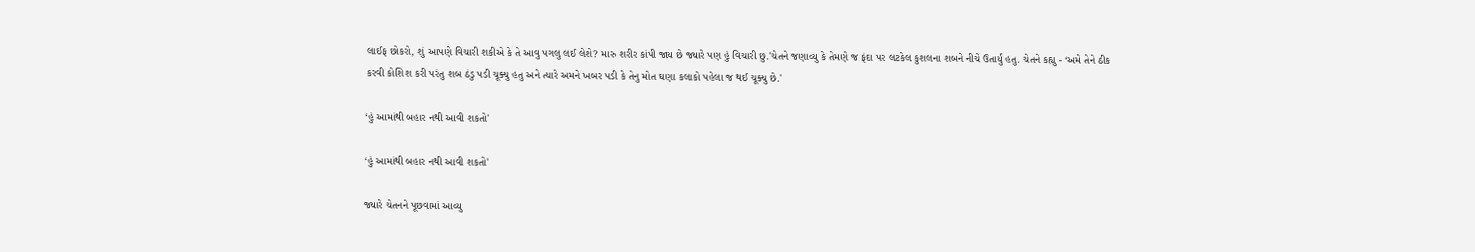લાઈફ છોકરો, શું આપણે વિચારી શકીએ કે તે આવુ પગલુ લઈ લેશે? મારુ શરીર કાંપી જાય છે જ્યારે પણ હું વિચારી છુ.'ચેતને જણાવ્યુ કે તેમણે જ ફંદા પર લટકેલ કુશલના શબને નીચે ઉતાર્યુ હતુ. ચેતને કહ્યુ - ‘અમે તેને ઠીક કરવી કોશિશ કરી પરંતુ શબ ઠંડુ પડી ચૂક્યુ હતુ અને ત્યારે અમને ખબર પડી કે તેનુ મોત ઘણા કલાકો પહેલા જ થઈ ચૂક્યુ છે.'

‘હું આમાંથી બહાર નથી આવી શકતો'

‘હું આમાંથી બહાર નથી આવી શકતો'

જ્યારે ચેતનને પૂછવામાં આવ્યુ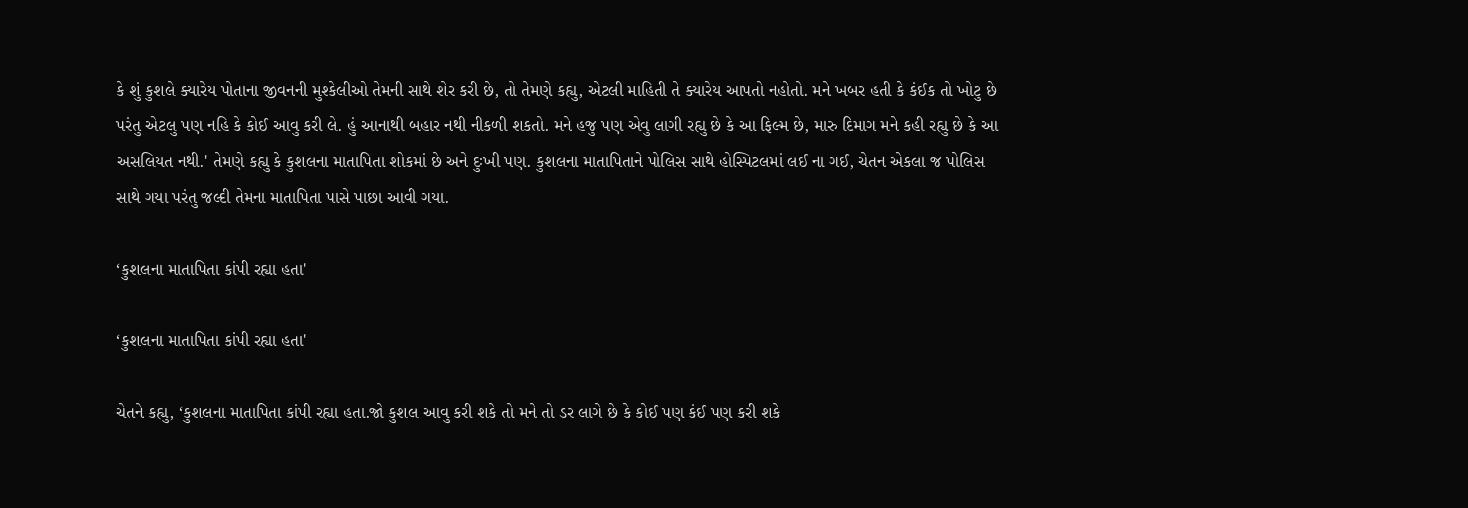કે શું કુશલે ક્યારેય પોતાના જીવનની મુશ્કેલીઓ તેમની સાથે શેર કરી છે, તો તેમણે કહ્યુ, એટલી માહિતી તે ક્યારેય આપતો નહોતો. મને ખબર હતી કે કંઈક તો ખોટુ છે પરંતુ એટલુ પણ નહિ કે કોઈ આવુ કરી લે. હું આનાથી બહાર નથી નીકળી શકતો. મને હજુ પણ એવુ લાગી રહ્યુ છે કે આ ફિલ્મ છે, મારુ દિમાગ મને કહી રહ્યુ છે કે આ અસલિયત નથી.' તેમણે કહ્યુ કે કુશલના માતાપિતા શોકમાં છે અને દુઃખી પણ. કુશલના માતાપિતાને પોલિસ સાથે હોસ્પિટલમાં લઈ ના ગઈ, ચેતન એકલા જ પોલિસ સાથે ગયા પરંતુ જલ્દી તેમના માતાપિતા પાસે પાછા આવી ગયા.

‘કુશલના માતાપિતા કાંપી રહ્યા હતા'

‘કુશલના માતાપિતા કાંપી રહ્યા હતા'

ચેતને કહ્યુ, ‘કુશલના માતાપિતા કાંપી રહ્યા હતા.જો કુશલ આવુ કરી શકે તો મને તો ડર લાગે છે કે કોઈ પણ કંઈ પણ કરી શકે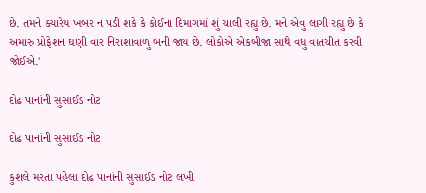છે. તમને ક્યારેય ખબર ન પડી શકે કે કોઈના દિમાગમાં શું ચાલી રહ્યુ છે. મને એવુ લાગી રહ્યુ છે કે અમારુ પ્રોફેશન ઘણી વાર નિરાશાવાળુ બની જાય છે. લોકોએ એકબીજા સાથે વધુ વાતચીત કરવી જોઈએ.'

દોઢ પાનાંની સુસાઈડ નોટ

દોઢ પાનાંની સુસાઈડ નોટ

કુશલે મરતા પહેલા દોઢ પાનાંની સુસાઈડ નોટ લખી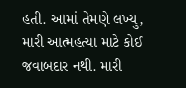હતી. આમાં તેમણે લખ્યુ, મારી આત્મહત્યા માટે કોઈ જવાબદાર નથી. મારી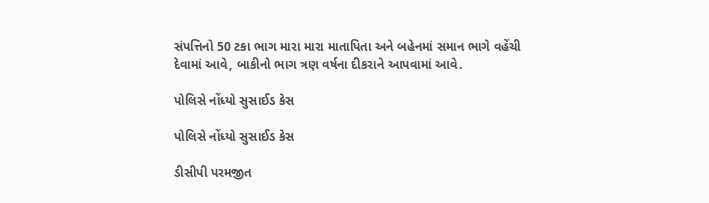સંપત્તિનો 50 ટકા ભાગ મારા મારા માતાપિતા અને બહેનમાં સમાન ભાગે વહેંચી દેવામાં આવે, બાકીનો ભાગ ત્રણ વર્ષના દીકરાને આપવામાં આવે.

પોલિસે નોંધ્યો સુસાઈડ કેસ

પોલિસે નોંધ્યો સુસાઈડ કેસ

ડીસીપી પરમજીત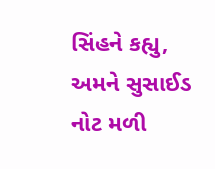સિંહને કહ્યુ, અમને સુસાઈડ નોટ મળી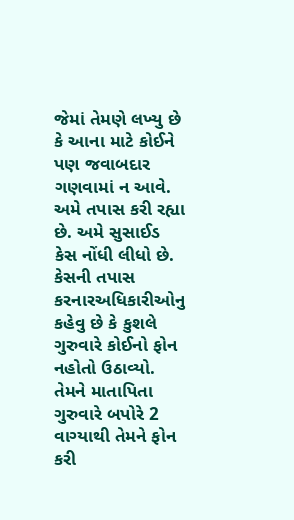જેમાં તેમણે લખ્યુ છે કે આના માટે કોઈને પણ જવાબદાર ગણવામાં ન આવે. અમે તપાસ કરી રહ્યા છે. અમે સુસાઈડ કેસ નોંધી લીધો છે. કેસની તપાસ કરનારઅધિકારીઓનુ કહેવુ છે કે કુશલે ગુરુવારે કોઈનો ફોન નહોતો ઉઠાવ્યો. તેમને માતાપિતા ગુરુવારે બપોરે 2 વાગ્યાથી તેમને ફોન કરી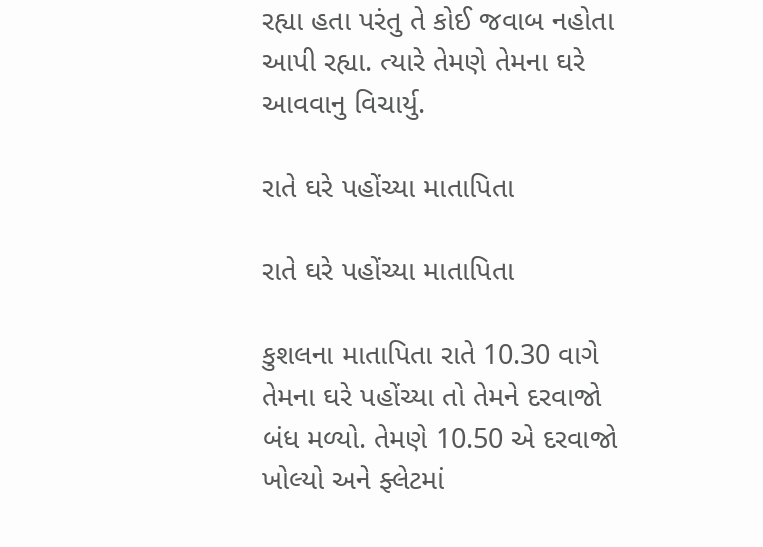રહ્યા હતા પરંતુ તે કોઈ જવાબ નહોતા આપી રહ્યા. ત્યારે તેમણે તેમના ઘરે આવવાનુ વિચાર્યુ.

રાતે ઘરે પહોંચ્યા માતાપિતા

રાતે ઘરે પહોંચ્યા માતાપિતા

કુશલના માતાપિતા રાતે 10.30 વાગે તેમના ઘરે પહોંચ્યા તો તેમને દરવાજો બંધ મળ્યો. તેમણે 10.50 એ દરવાજો ખોલ્યો અને ફ્લેટમાં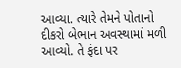આવ્યા. ત્યારે તેમને પોતાનો દીકરો બેભાન અવસ્થામાં મળી આવ્યો. તે ફંદા પર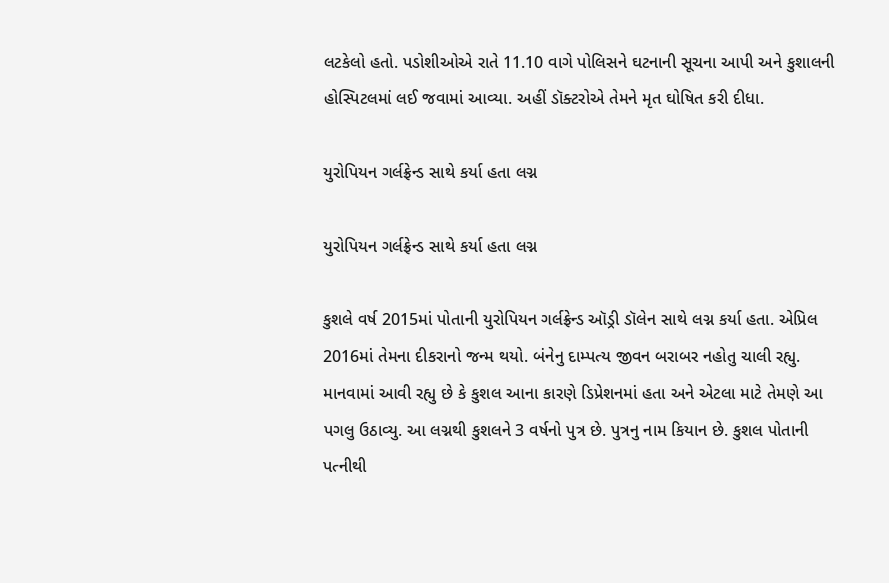લટકેલો હતો. પડોશીઓએ રાતે 11.10 વાગે પોલિસને ઘટનાની સૂચના આપી અને કુશાલની હોસ્પિટલમાં લઈ જવામાં આવ્યા. અહીં ડૉક્ટરોએ તેમને મૃત ઘોષિત કરી દીધા.

યુરોપિયન ગર્લફ્રેન્ડ સાથે કર્યા હતા લગ્ન

યુરોપિયન ગર્લફ્રેન્ડ સાથે કર્યા હતા લગ્ન

કુશલે વર્ષ 2015માં પોતાની યુરોપિયન ગર્લફ્રેન્ડ ઑડ્રી ડૉલેન સાથે લગ્ન કર્યા હતા. એપ્રિલ 2016માં તેમના દીકરાનો જન્મ થયો. બંનેનુ દામ્પત્ય જીવન બરાબર નહોતુ ચાલી રહ્યુ. માનવામાં આવી રહ્યુ છે કે કુશલ આના કારણે ડિપ્રેશનમાં હતા અને એટલા માટે તેમણે આ પગલુ ઉઠાવ્યુ. આ લગ્નથી કુશલને 3 વર્ષનો પુત્ર છે. પુત્રનુ નામ કિયાન છે. કુશલ પોતાની પત્નીથી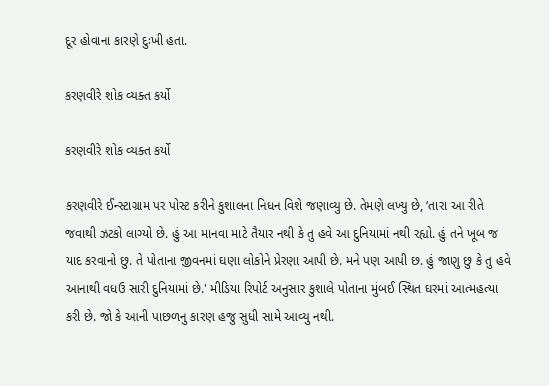દૂર હોવાના કારણે દુઃખી હતા.

કરણવીરે શોક વ્યક્ત કર્યો

કરણવીરે શોક વ્યક્ત કર્યો

કરણવીરે ઈન્સ્ટાગ્રામ પર પોસ્ટ કરીને કુશાલના નિધન વિશે જણાવ્યુ છે. તેમણે લખ્યુ છે, ‘તારા આ રીતે જવાથી ઝટકો લાગ્યો છે. હું આ માનવા માટે તૈયાર નથી કે તુ હવે આ દુનિયામાં નથી રહ્યો. હું તને ખૂબ જ યાદ કરવાનો છુ. તે પોતાના જીવનમાં ઘણા લોકોને પ્રેરણા આપી છે. મને પણ આપી છ. હું જાણુ છુ કે તુ હવે આનાથી વધઉ સારી દુનિયામાં છે.' મીડિયા રિપોર્ટ અનુસાર કુશાલે પોતાના મુંબઈ સ્થિત ઘરમાં આત્મહત્યા કરી છે. જો કે આની પાછળનુ કારણ હજુ સુધી સામે આવ્યુ નથી.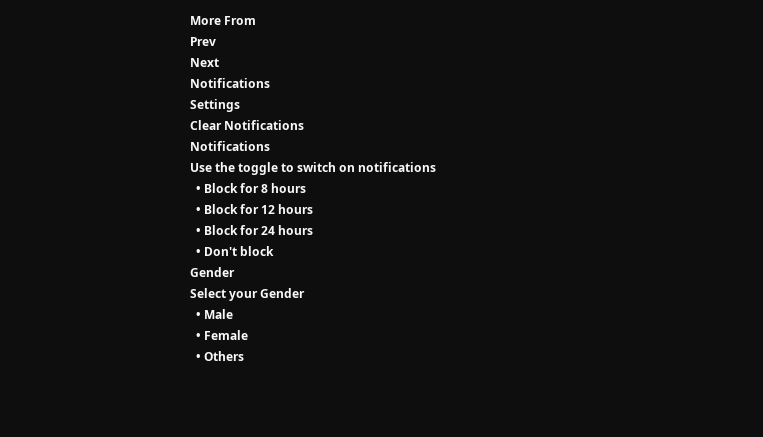More From
Prev
Next
Notifications
Settings
Clear Notifications
Notifications
Use the toggle to switch on notifications
  • Block for 8 hours
  • Block for 12 hours
  • Block for 24 hours
  • Don't block
Gender
Select your Gender
  • Male
  • Female
  • Others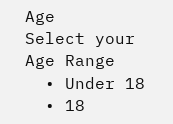Age
Select your Age Range
  • Under 18
  • 18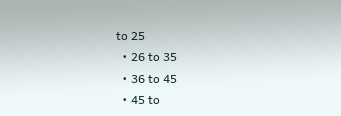to 25
  • 26 to 35
  • 36 to 45
  • 45 to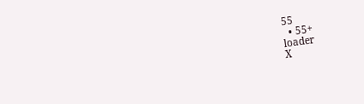55
  • 55+
loader
X